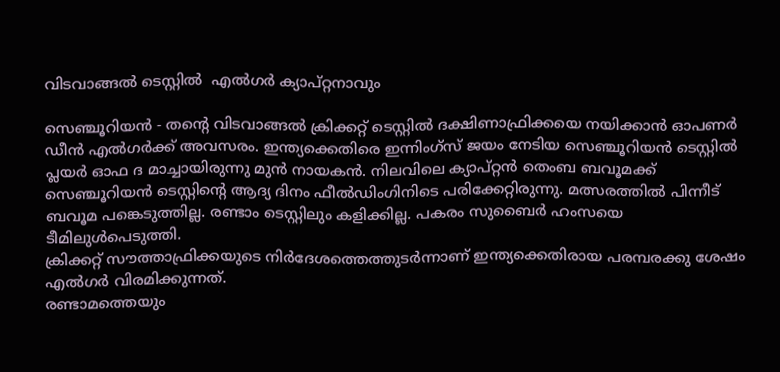വിടവാങ്ങല്‍ ടെസ്റ്റില്‍  എല്‍ഗര്‍ ക്യാപ്റ്റനാവും

സെഞ്ചൂറിയന്‍ - തന്റെ വിടവാങ്ങല്‍ ക്രിക്കറ്റ് ടെസ്റ്റില്‍ ദക്ഷിണാഫ്രിക്കയെ നയിക്കാന്‍ ഓപണര്‍ ഡീന്‍ എല്‍ഗര്‍ക്ക് അവസരം. ഇന്ത്യക്കെതിരെ ഇന്നിംഗ്‌സ് ജയം നേടിയ സെഞ്ചൂറിയന്‍ ടെസ്റ്റില്‍ പ്ലയര്‍ ഓഫ ദ മാച്ചായിരുന്നു മുന്‍ നായകന്‍. നിലവിലെ ക്യാപ്റ്റന്‍ തെംബ ബവൂമക്ക് സെഞ്ചൂറിയന്‍ ടെസ്റ്റിന്റെ ആദ്യ ദിനം ഫീല്‍ഡിംഗിനിടെ പരിക്കേറ്റിരുന്നു. മത്സരത്തില്‍ പിന്നീട് ബവൂമ പങ്കെടുത്തില്ല. രണ്ടാം ടെസ്റ്റിലും കളിക്കില്ല. പകരം സുബൈര്‍ ഹംസയെ ടീമിലുള്‍പെടുത്തി.
ക്രിക്കറ്റ് സൗത്താഫ്രിക്കയുടെ നിര്‍ദേശത്തെത്തുടര്‍ന്നാണ് ഇന്ത്യക്കെതിരായ പരമ്പരക്കു ശേഷം എല്‍ഗര്‍ വിരമിക്കുന്നത്.
രണ്ടാമത്തെയും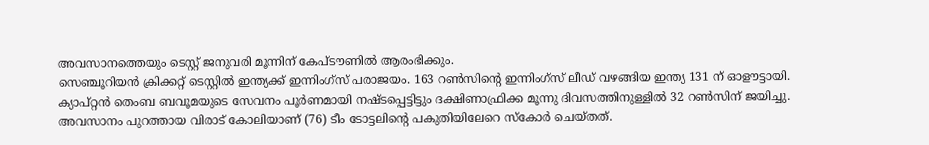അവസാനത്തെയും ടെസ്റ്റ് ജനുവരി മൂന്നിന് കേപ്ടൗണില്‍ ആരംഭിക്കും.
സെഞ്ചൂറിയന്‍ ക്രിക്കറ്റ് ടെസ്റ്റില്‍ ഇന്ത്യക്ക് ഇന്നിംഗ്‌സ് പരാജയം. 163 റണ്‍സിന്റെ ഇന്നിംഗ്‌സ് ലീഡ് വഴങ്ങിയ ഇന്ത്യ 131 ന് ഓളൗട്ടായി. ക്യാപ്റ്റന്‍ തെംബ ബവൂമയുടെ സേവനം പൂര്‍ണമായി നഷ്ടപ്പെട്ടിട്ടും ദക്ഷിണാഫ്രിക്ക മൂന്നു ദിവസത്തിനുള്ളില്‍ 32 റണ്‍സിന് ജയിച്ചു. അവസാനം പുറത്തായ വിരാട് കോലിയാണ് (76) ടീം ടോട്ടലിന്റെ പകുതിയിലേറെ സ്‌കോര്‍ ചെയ്തത്.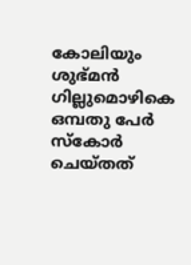കോലിയും ശുഭ്മന്‍ ഗില്ലുമൊഴികെ ഒമ്പതു പേര്‍ സ്‌കോര്‍ ചെയ്തത്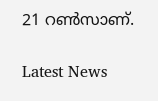21 റണ്‍സാണ്.


Latest News